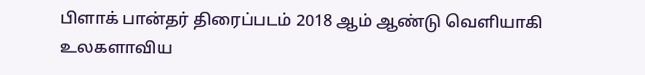பிளாக் பான்தர் திரைப்படம் 2018 ஆம் ஆண்டு வெளியாகி உலகளாவிய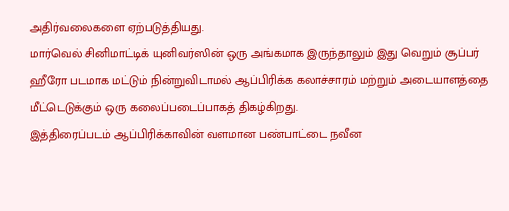அதிர்வலைகளை ஏற்படுத்தியது.
மார்வெல் சினிமாட்டிக் யுனிவர்ஸின் ஒரு அங்கமாக இருந்தாலும் இது வெறும் சூப்பர் ஹீரோ படமாக மட்டும் நின்றுவிடாமல் ஆப்பிரிக்க கலாச்சாரம் மற்றும் அடையாளத்தை மீட்டெடுக்கும் ஒரு கலைப்படைப்பாகத் திகழ்கிறது.
இத்திரைப்படம் ஆப்பிரிக்காவின் வளமான பண்பாட்டை நவீன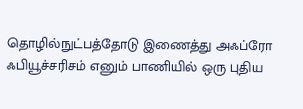தொழில்நுட்பத்தோடு இணைத்து அஃப்ரோ ஃபியூச்சரிசம் எனும் பாணியில் ஒரு புதிய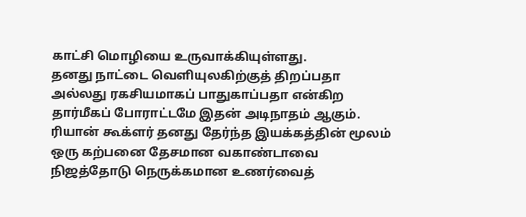காட்சி மொழியை உருவாக்கியுள்ளது.
தனது நாட்டை வெளியுலகிற்குத் திறப்பதா அல்லது ரகசியமாகப் பாதுகாப்பதா என்கிற தார்மீகப் போராட்டமே இதன் அடிநாதம் ஆகும். ரியான் கூக்ளர் தனது தேர்ந்த இயக்கத்தின் மூலம் ஒரு கற்பனை தேசமான வகாண்டாவை நிஜத்தோடு நெருக்கமான உணர்வைத்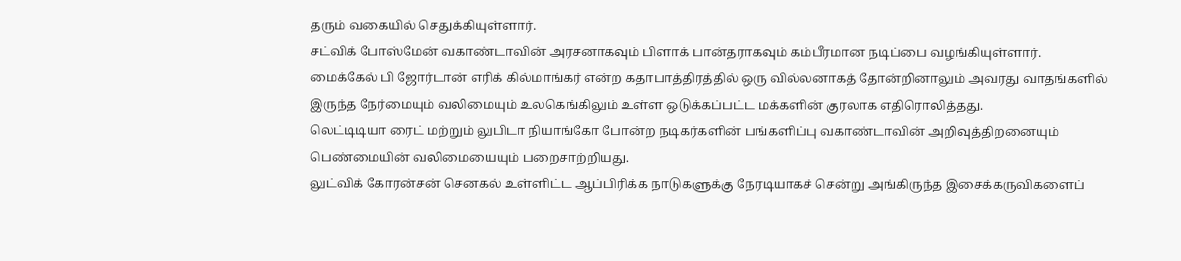தரும் வகையில் செதுக்கியுள்ளார்.
சட்விக் போஸ்மேன் வகாண்டாவின் அரசனாகவும் பிளாக் பான்தராகவும் கம்பீரமான நடிப்பை வழங்கியுள்ளார்.
மைக்கேல் பி ஜோர்டான் எரிக் கில்மாங்கர் என்ற கதாபாத்திரத்தில் ஒரு வில்லனாகத் தோன்றினாலும் அவரது வாதங்களில் இருந்த நேர்மையும் வலிமையும் உலகெங்கிலும் உள்ள ஒடுக்கப்பட்ட மக்களின் குரலாக எதிரொலித்தது.
லெட்டிடியா ரைட் மற்றும் லுபிடா நியாங்கோ போன்ற நடிகர்களின் பங்களிப்பு வகாண்டாவின் அறிவுத்திறனையும் பெண்மையின் வலிமையையும் பறைசாற்றியது.
லுட்விக் கோரன்சன் செனகல் உள்ளிட்ட ஆப்பிரிக்க நாடுகளுக்கு நேரடியாகச் சென்று அங்கிருந்த இசைக்கருவிகளைப்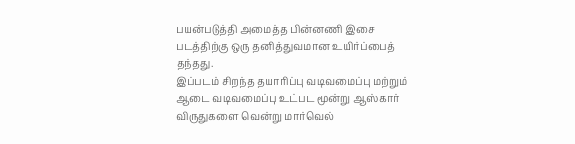பயன்படுத்தி அமைத்த பின்னணி இசை படத்திற்கு ஒரு தனித்துவமான உயிர்ப்பைத் தந்தது.
இப்படம் சிறந்த தயாரிப்பு வடிவமைப்பு மற்றும் ஆடை வடிவமைப்பு உட்பட மூன்று ஆஸ்கார் விருதுகளை வென்று மார்வெல்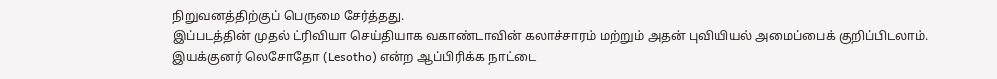நிறுவனத்திற்குப் பெருமை சேர்த்தது.
இப்படத்தின் முதல் ட்ரிவியா செய்தியாக வகாண்டாவின் கலாச்சாரம் மற்றும் அதன் புவியியல் அமைப்பைக் குறிப்பிடலாம்.
இயக்குனர் லெசோதோ (Lesotho) என்ற ஆப்பிரிக்க நாட்டை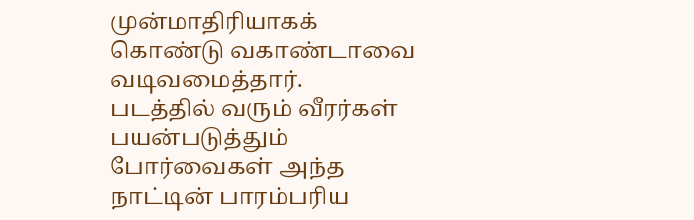முன்மாதிரியாகக் கொண்டு வகாண்டாவை வடிவமைத்தார்.
படத்தில் வரும் வீரர்கள் பயன்படுத்தும் போர்வைகள் அந்த நாட்டின் பாரம்பரிய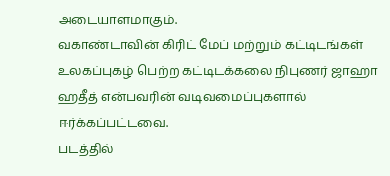அடையாளமாகும்.
வகாண்டாவின் கிரிட் மேப் மற்றும் கட்டிடங்கள் உலகப்புகழ் பெற்ற கட்டிடக்கலை நிபுணர் ஜாஹா ஹதீத் என்பவரின் வடிவமைப்புகளால் ஈர்க்கப்பட்டவை.
படத்தில்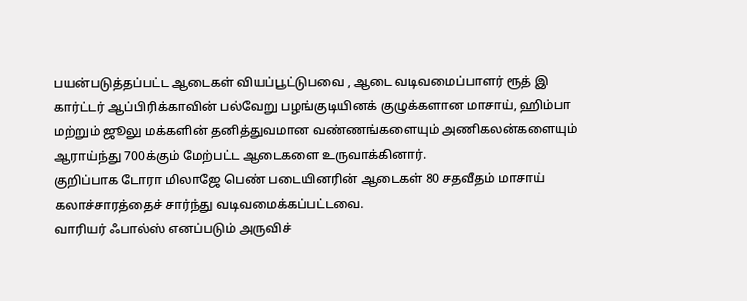பயன்படுத்தப்பட்ட ஆடைகள் வியப்பூட்டுபவை , ஆடை வடிவமைப்பாளர் ரூத் இ கார்ட்டர் ஆப்பிரிக்காவின் பல்வேறு பழங்குடியினக் குழுக்களான மாசாய், ஹிம்பா மற்றும் ஜூலு மக்களின் தனித்துவமான வண்ணங்களையும் அணிகலன்களையும் ஆராய்ந்து 700க்கும் மேற்பட்ட ஆடைகளை உருவாக்கினார்.
குறிப்பாக டோரா மிலாஜே பெண் படையினரின் ஆடைகள் 80 சதவீதம் மாசாய் கலாச்சாரத்தைச் சார்ந்து வடிவமைக்கப்பட்டவை.
வாரியர் ஃபால்ஸ் எனப்படும் அருவிச்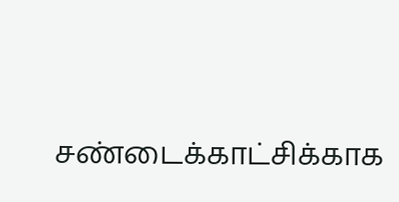சண்டைக்காட்சிக்காக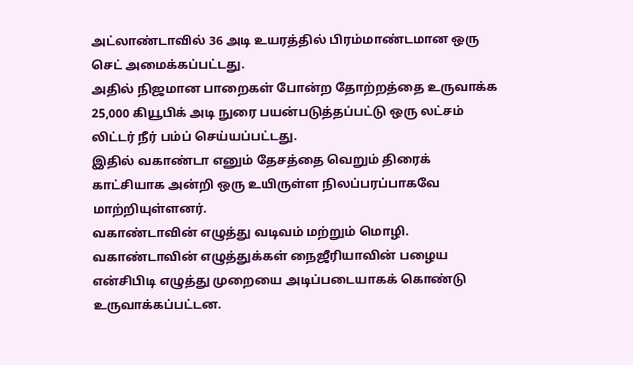அட்லாண்டாவில் 36 அடி உயரத்தில் பிரம்மாண்டமான ஒரு செட் அமைக்கப்பட்டது.
அதில் நிஜமான பாறைகள் போன்ற தோற்றத்தை உருவாக்க 25,000 கியூபிக் அடி நுரை பயன்படுத்தப்பட்டு ஒரு லட்சம் லிட்டர் நீர் பம்ப் செய்யப்பட்டது.
இதில் வகாண்டா எனும் தேசத்தை வெறும் திரைக் காட்சியாக அன்றி ஒரு உயிருள்ள நிலப்பரப்பாகவே மாற்றியுள்ளனர்.
வகாண்டாவின் எழுத்து வடிவம் மற்றும் மொழி. வகாண்டாவின் எழுத்துக்கள் நைஜீரியாவின் பழைய என்சிபிடி எழுத்து முறையை அடிப்படையாகக் கொண்டு உருவாக்கப்பட்டன.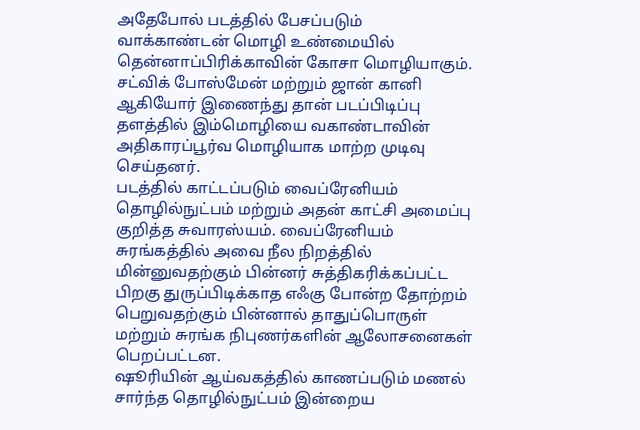அதேபோல் படத்தில் பேசப்படும் வாக்காண்டன் மொழி உண்மையில் தென்னாப்பிரிக்காவின் கோசா மொழியாகும்.
சட்விக் போஸ்மேன் மற்றும் ஜான் கானி ஆகியோர் இணைந்து தான் படப்பிடிப்பு தளத்தில் இம்மொழியை வகாண்டாவின் அதிகாரப்பூர்வ மொழியாக மாற்ற முடிவு செய்தனர்.
படத்தில் காட்டப்படும் வைப்ரேனியம் தொழில்நுட்பம் மற்றும் அதன் காட்சி அமைப்பு குறித்த சுவாரஸ்யம். வைப்ரேனியம் சுரங்கத்தில் அவை நீல நிறத்தில் மின்னுவதற்கும் பின்னர் சுத்திகரிக்கப்பட்ட பிறகு துருப்பிடிக்காத எஃகு போன்ற தோற்றம் பெறுவதற்கும் பின்னால் தாதுப்பொருள் மற்றும் சுரங்க நிபுணர்களின் ஆலோசனைகள் பெறப்பட்டன.
ஷூரியின் ஆய்வகத்தில் காணப்படும் மணல் சார்ந்த தொழில்நுட்பம் இன்றைய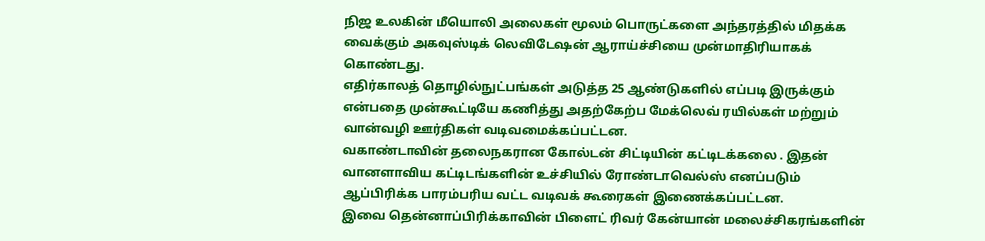நிஜ உலகின் மீயொலி அலைகள் மூலம் பொருட்களை அந்தரத்தில் மிதக்க வைக்கும் அகவுஸ்டிக் லெவிடேஷன் ஆராய்ச்சியை முன்மாதிரியாகக் கொண்டது.
எதிர்காலத் தொழில்நுட்பங்கள் அடுத்த 25 ஆண்டுகளில் எப்படி இருக்கும் என்பதை முன்கூட்டியே கணித்து அதற்கேற்ப மேக்லெவ் ரயில்கள் மற்றும் வான்வழி ஊர்திகள் வடிவமைக்கப்பட்டன.
வகாண்டாவின் தலைநகரான கோல்டன் சிட்டியின் கட்டிடக்கலை . இதன் வானளாவிய கட்டிடங்களின் உச்சியில் ரோண்டாவெல்ஸ் எனப்படும் ஆப்பிரிக்க பாரம்பரிய வட்ட வடிவக் கூரைகள் இணைக்கப்பட்டன.
இவை தென்னாப்பிரிக்காவின் பிளைட் ரிவர் கேன்யான் மலைச்சிகரங்களின்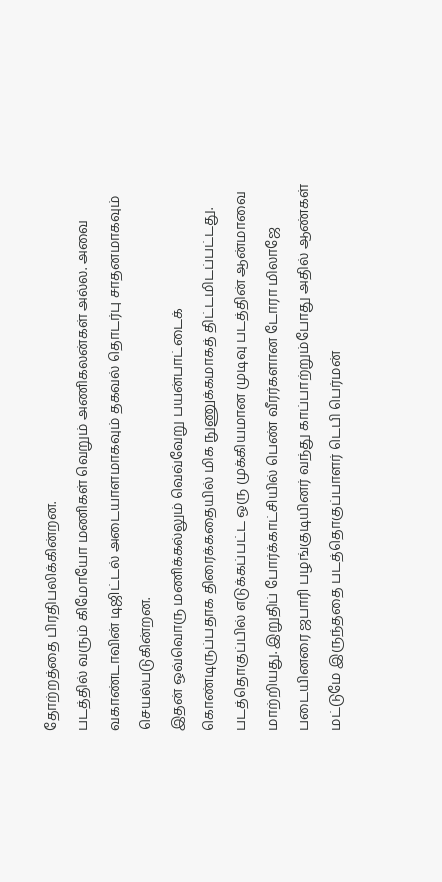தோற்றத்தை பிரதிபலிக்கின்றன.
படத்தில் வரும் கிமோயோ மணிகள் வெறும் அணிகலன்கள் அல்ல. அவை வகாண்டாவின் டிஜிட்டல் அடையாளமாகவும் தகவல் தொடர்பு சாதனமாகவும் செயல்படுகின்றன.
இதன் ஒவ்வொரு மணிக்கல்லும் வெவ்வேறு பயன்பாட்டைக் கொண்டிருப்பதாக திரைக்கதையில் மிக நுணுக்கமாகத் திட்டமிடப்பட்டது.
படத்தொகுப்பில் எடுக்கப்பட்ட ஒரு முக்கியமான முடிவு படத்தின் ஆன்மாவை மாற்றியது. இறுதிப் போர்க்காட்சியில் பெண் வீரர்களான டோரா மிலாஜே படையினரை ஜபாரி பழங்குடியினர் வந்து காப்பாற்றும்போது அதில் ஆண்கள் மட்டுமே இருந்ததை படத்தொகுப்பாளர் டெபி பெர்மன்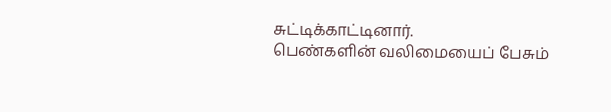சுட்டிக்காட்டினார்.
பெண்களின் வலிமையைப் பேசும்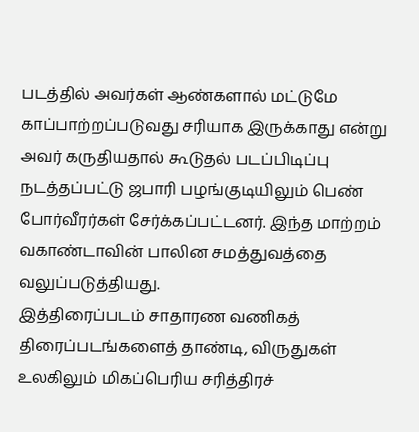படத்தில் அவர்கள் ஆண்களால் மட்டுமே காப்பாற்றப்படுவது சரியாக இருக்காது என்று அவர் கருதியதால் கூடுதல் படப்பிடிப்பு நடத்தப்பட்டு ஜபாரி பழங்குடியிலும் பெண் போர்வீரர்கள் சேர்க்கப்பட்டனர். இந்த மாற்றம் வகாண்டாவின் பாலின சமத்துவத்தை வலுப்படுத்தியது.
இத்திரைப்படம் சாதாரண வணிகத் திரைப்படங்களைத் தாண்டி, விருதுகள் உலகிலும் மிகப்பெரிய சரித்திரச்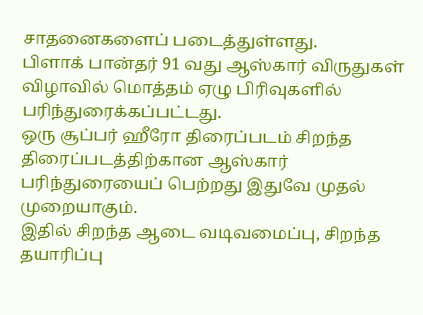சாதனைகளைப் படைத்துள்ளது.
பிளாக் பான்தர் 91 வது ஆஸ்கார் விருதுகள் விழாவில் மொத்தம் ஏழு பிரிவுகளில் பரிந்துரைக்கப்பட்டது.
ஒரு சூப்பர் ஹீரோ திரைப்படம் சிறந்த திரைப்படத்திற்கான ஆஸ்கார் பரிந்துரையைப் பெற்றது இதுவே முதல் முறையாகும்.
இதில் சிறந்த ஆடை வடிவமைப்பு, சிறந்த தயாரிப்பு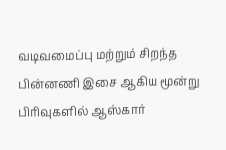வடிவமைப்பு மற்றும் சிறந்த பின்னணி இசை ஆகிய மூன்று பிரிவுகளில் ஆஸ்கார்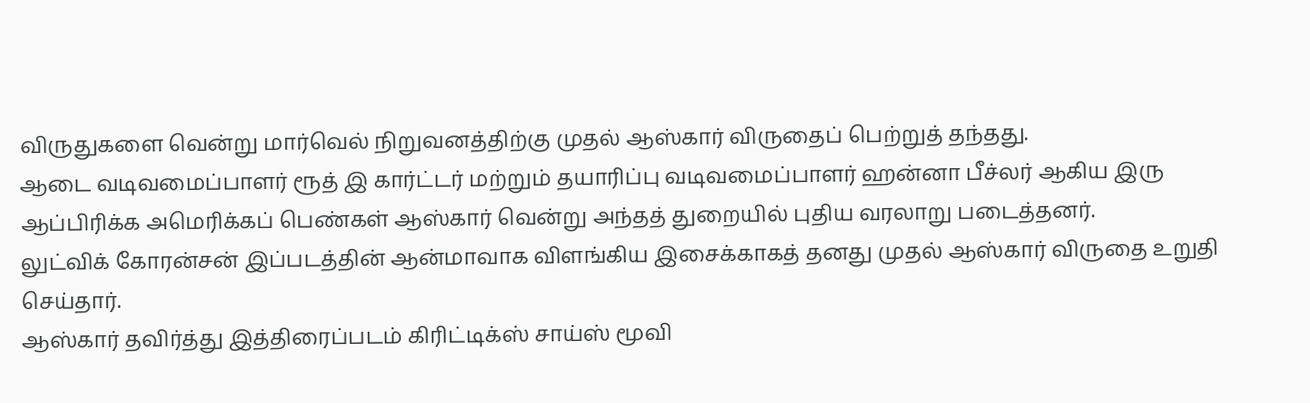விருதுகளை வென்று மார்வெல் நிறுவனத்திற்கு முதல் ஆஸ்கார் விருதைப் பெற்றுத் தந்தது.
ஆடை வடிவமைப்பாளர் ரூத் இ கார்ட்டர் மற்றும் தயாரிப்பு வடிவமைப்பாளர் ஹன்னா பீச்லர் ஆகிய இரு ஆப்பிரிக்க அமெரிக்கப் பெண்கள் ஆஸ்கார் வென்று அந்தத் துறையில் புதிய வரலாறு படைத்தனர்.
லுட்விக் கோரன்சன் இப்படத்தின் ஆன்மாவாக விளங்கிய இசைக்காகத் தனது முதல் ஆஸ்கார் விருதை உறுதி செய்தார்.
ஆஸ்கார் தவிர்த்து இத்திரைப்படம் கிரிட்டிக்ஸ் சாய்ஸ் மூவி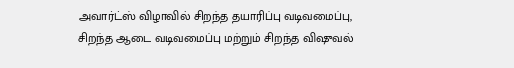அவார்ட்ஸ் விழாவில் சிறந்த தயாரிப்பு வடிவமைப்பு, சிறந்த ஆடை வடிவமைப்பு மற்றும் சிறந்த விஷுவல்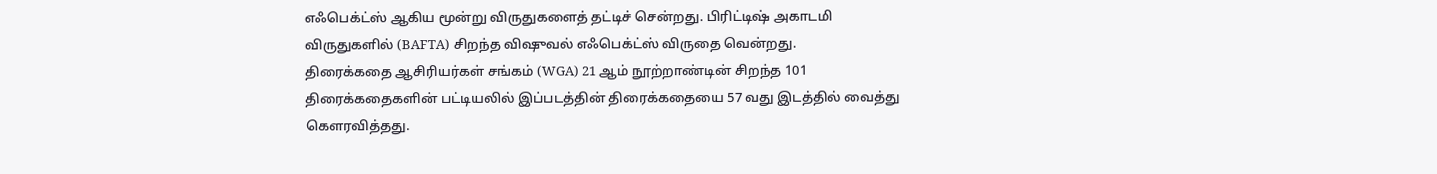எஃபெக்ட்ஸ் ஆகிய மூன்று விருதுகளைத் தட்டிச் சென்றது. பிரிட்டிஷ் அகாடமி விருதுகளில் (BAFTA) சிறந்த விஷுவல் எஃபெக்ட்ஸ் விருதை வென்றது.
திரைக்கதை ஆசிரியர்கள் சங்கம் (WGA) 21 ஆம் நூற்றாண்டின் சிறந்த 101 திரைக்கதைகளின் பட்டியலில் இப்படத்தின் திரைக்கதையை 57 வது இடத்தில் வைத்து கௌரவித்தது.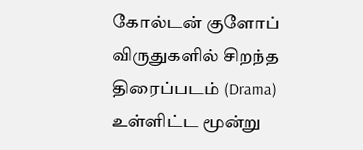கோல்டன் குளோப் விருதுகளில் சிறந்த திரைப்படம் (Drama) உள்ளிட்ட மூன்று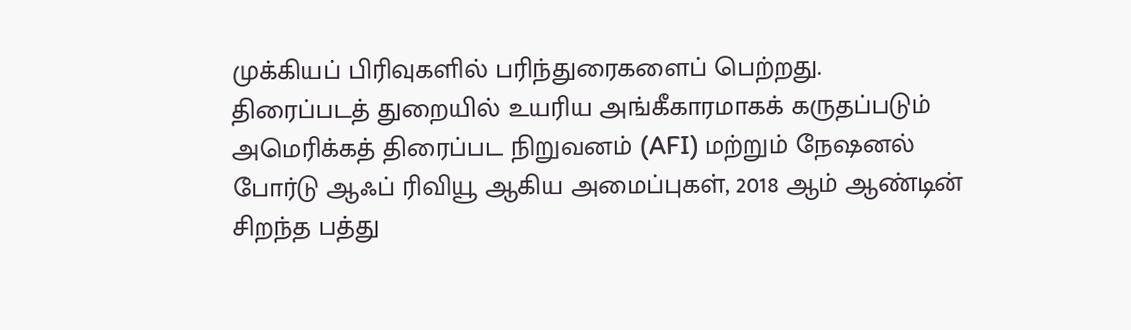முக்கியப் பிரிவுகளில் பரிந்துரைகளைப் பெற்றது.
திரைப்படத் துறையில் உயரிய அங்கீகாரமாகக் கருதப்படும் அமெரிக்கத் திரைப்பட நிறுவனம் (AFI) மற்றும் நேஷனல் போர்டு ஆஃப் ரிவியூ ஆகிய அமைப்புகள், 2018 ஆம் ஆண்டின் சிறந்த பத்து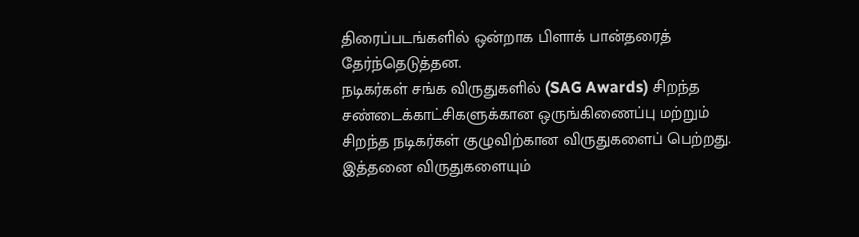திரைப்படங்களில் ஒன்றாக பிளாக் பான்தரைத் தேர்ந்தெடுத்தன.
நடிகர்கள் சங்க விருதுகளில் (SAG Awards) சிறந்த சண்டைக்காட்சிகளுக்கான ஒருங்கிணைப்பு மற்றும் சிறந்த நடிகர்கள் குழுவிற்கான விருதுகளைப் பெற்றது. இத்தனை விருதுகளையும்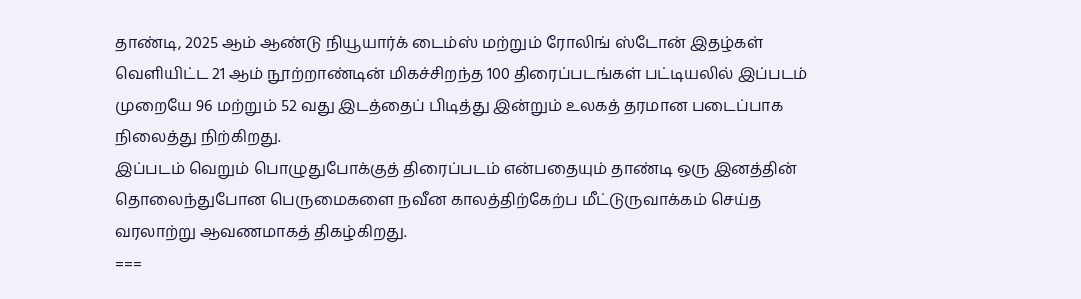தாண்டி, 2025 ஆம் ஆண்டு நியூயார்க் டைம்ஸ் மற்றும் ரோலிங் ஸ்டோன் இதழ்கள் வெளியிட்ட 21 ஆம் நூற்றாண்டின் மிகச்சிறந்த 100 திரைப்படங்கள் பட்டியலில் இப்படம் முறையே 96 மற்றும் 52 வது இடத்தைப் பிடித்து இன்றும் உலகத் தரமான படைப்பாக நிலைத்து நிற்கிறது.
இப்படம் வெறும் பொழுதுபோக்குத் திரைப்படம் என்பதையும் தாண்டி ஒரு இனத்தின் தொலைந்துபோன பெருமைகளை நவீன காலத்திற்கேற்ப மீட்டுருவாக்கம் செய்த வரலாற்று ஆவணமாகத் திகழ்கிறது.
===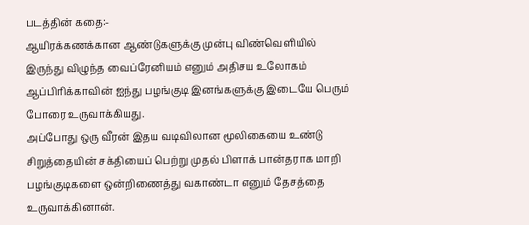படத்தின் கதை:-
ஆயிரக்கணக்கான ஆண்டுகளுக்கு முன்பு விண்வெளியில் இருந்து விழுந்த வைப்ரேனியம் எனும் அதிசய உலோகம் ஆப்பிரிக்காவின் ஐந்து பழங்குடி இனங்களுக்கு இடையே பெரும் போரை உருவாக்கியது.
அப்போது ஒரு வீரன் இதய வடிவிலான மூலிகையை உண்டு சிறுத்தையின் சக்தியைப் பெற்று முதல் பிளாக் பான்தராக மாறி பழங்குடிகளை ஒன்றிணைத்து வகாண்டா எனும் தேசத்தை உருவாக்கினான்.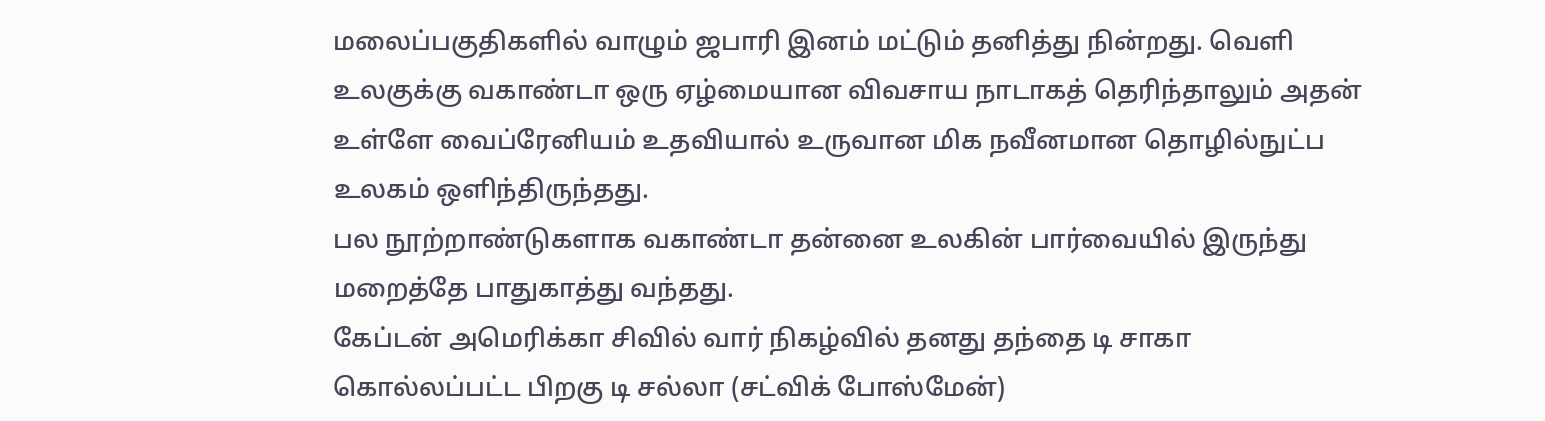மலைப்பகுதிகளில் வாழும் ஜபாரி இனம் மட்டும் தனித்து நின்றது. வெளி உலகுக்கு வகாண்டா ஒரு ஏழ்மையான விவசாய நாடாகத் தெரிந்தாலும் அதன் உள்ளே வைப்ரேனியம் உதவியால் உருவான மிக நவீனமான தொழில்நுட்ப உலகம் ஒளிந்திருந்தது.
பல நூற்றாண்டுகளாக வகாண்டா தன்னை உலகின் பார்வையில் இருந்து மறைத்தே பாதுகாத்து வந்தது.
கேப்டன் அமெரிக்கா சிவில் வார் நிகழ்வில் தனது தந்தை டி சாகா கொல்லப்பட்ட பிறகு டி சல்லா (சட்விக் போஸ்மேன்)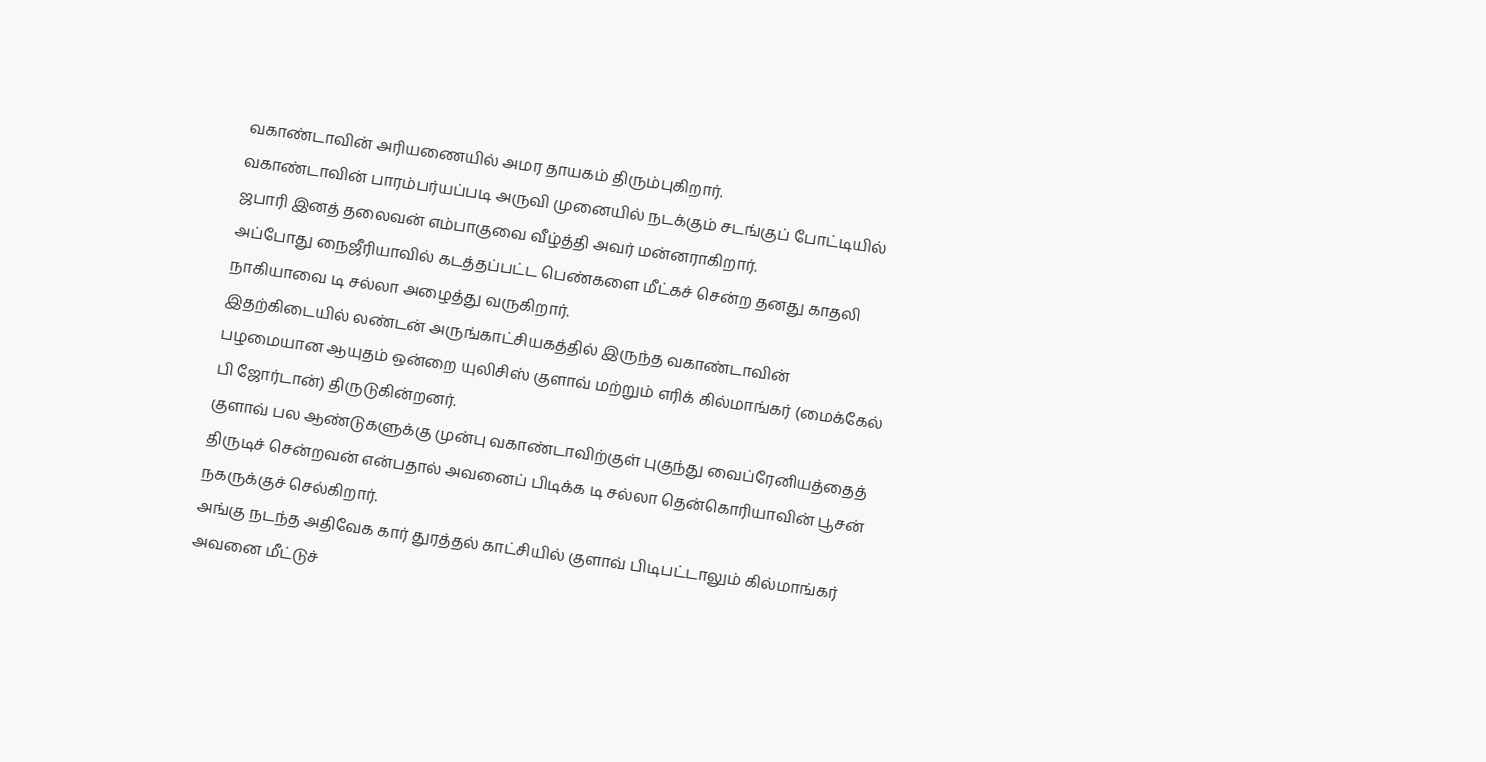வகாண்டாவின் அரியணையில் அமர தாயகம் திரும்புகிறார்.
வகாண்டாவின் பாரம்பர்யப்படி அருவி முனையில் நடக்கும் சடங்குப் போட்டியில் ஜபாரி இனத் தலைவன் எம்பாகுவை வீழ்த்தி அவர் மன்னராகிறார்.
அப்போது நைஜீரியாவில் கடத்தப்பட்ட பெண்களை மீட்கச் சென்ற தனது காதலி நாகியாவை டி சல்லா அழைத்து வருகிறார்.
இதற்கிடையில் லண்டன் அருங்காட்சியகத்தில் இருந்த வகாண்டாவின் பழமையான ஆயுதம் ஒன்றை யுலிசிஸ் குளாவ் மற்றும் எரிக் கில்மாங்கர் (மைக்கேல் பி ஜோர்டான்) திருடுகின்றனர்.
குளாவ் பல ஆண்டுகளுக்கு முன்பு வகாண்டாவிற்குள் புகுந்து வைப்ரேனியத்தைத் திருடிச் சென்றவன் என்பதால் அவனைப் பிடிக்க டி சல்லா தென்கொரியாவின் பூசன் நகருக்குச் செல்கிறார்.
அங்கு நடந்த அதிவேக கார் துரத்தல் காட்சியில் குளாவ் பிடிபட்டாலும் கில்மாங்கர் அவனை மீட்டுச்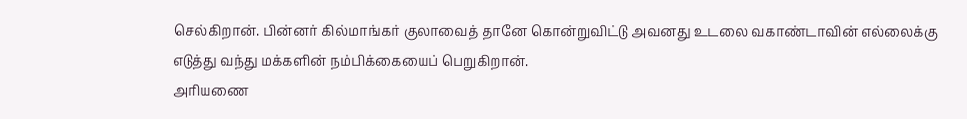செல்கிறான். பின்னர் கில்மாங்கர் குலாவைத் தானே கொன்றுவிட்டு அவனது உடலை வகாண்டாவின் எல்லைக்கு எடுத்து வந்து மக்களின் நம்பிக்கையைப் பெறுகிறான்.
அரியணை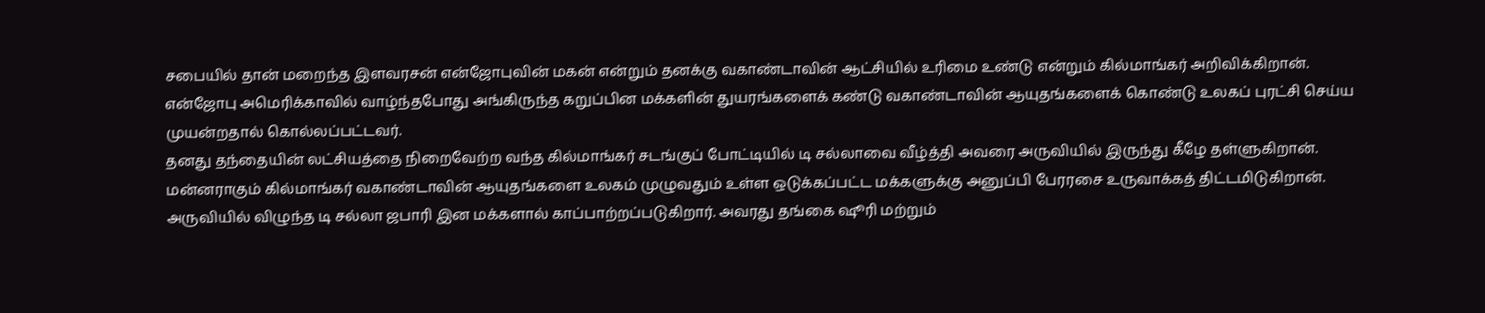சபையில் தான் மறைந்த இளவரசன் என்ஜோபுவின் மகன் என்றும் தனக்கு வகாண்டாவின் ஆட்சியில் உரிமை உண்டு என்றும் கில்மாங்கர் அறிவிக்கிறான்.
என்ஜோபு அமெரிக்காவில் வாழ்ந்தபோது அங்கிருந்த கறுப்பின மக்களின் துயரங்களைக் கண்டு வகாண்டாவின் ஆயுதங்களைக் கொண்டு உலகப் புரட்சி செய்ய முயன்றதால் கொல்லப்பட்டவர்.
தனது தந்தையின் லட்சியத்தை நிறைவேற்ற வந்த கில்மாங்கர் சடங்குப் போட்டியில் டி சல்லாவை வீழ்த்தி அவரை அருவியில் இருந்து கீழே தள்ளுகிறான்.
மன்னராகும் கில்மாங்கர் வகாண்டாவின் ஆயுதங்களை உலகம் முழுவதும் உள்ள ஒடுக்கப்பட்ட மக்களுக்கு அனுப்பி பேரரசை உருவாக்கத் திட்டமிடுகிறான்.
அருவியில் விழுந்த டி சல்லா ஜபாரி இன மக்களால் காப்பாற்றப்படுகிறார். அவரது தங்கை ஷூரி மற்றும்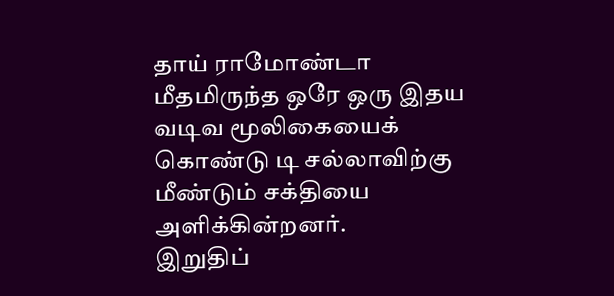தாய் ராமோண்டா மீதமிருந்த ஒரே ஒரு இதய வடிவ மூலிகையைக் கொண்டு டி சல்லாவிற்கு மீண்டும் சக்தியை அளிக்கின்றனர்.
இறுதிப்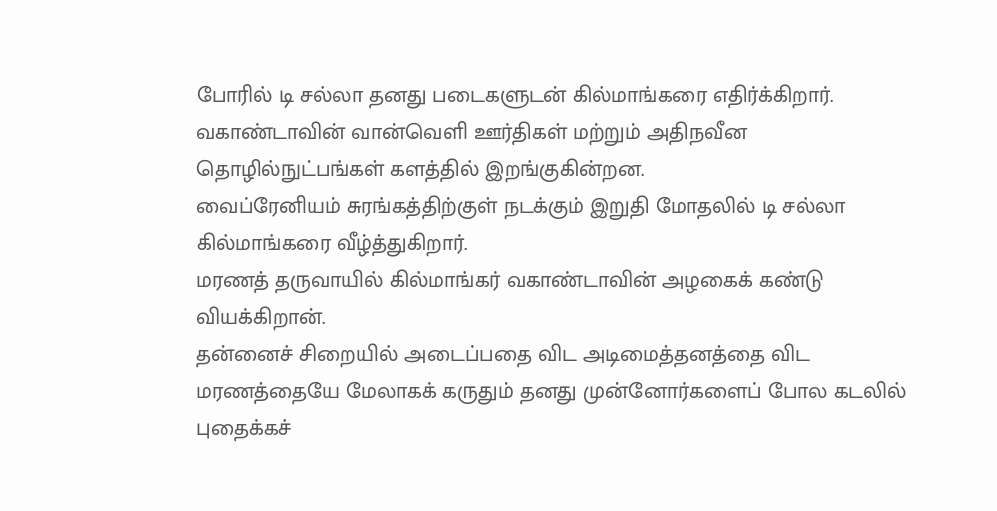போரில் டி சல்லா தனது படைகளுடன் கில்மாங்கரை எதிர்க்கிறார். வகாண்டாவின் வான்வெளி ஊர்திகள் மற்றும் அதிநவீன தொழில்நுட்பங்கள் களத்தில் இறங்குகின்றன.
வைப்ரேனியம் சுரங்கத்திற்குள் நடக்கும் இறுதி மோதலில் டி சல்லா கில்மாங்கரை வீழ்த்துகிறார்.
மரணத் தருவாயில் கில்மாங்கர் வகாண்டாவின் அழகைக் கண்டு வியக்கிறான்.
தன்னைச் சிறையில் அடைப்பதை விட அடிமைத்தனத்தை விட மரணத்தையே மேலாகக் கருதும் தனது முன்னோர்களைப் போல கடலில் புதைக்கச்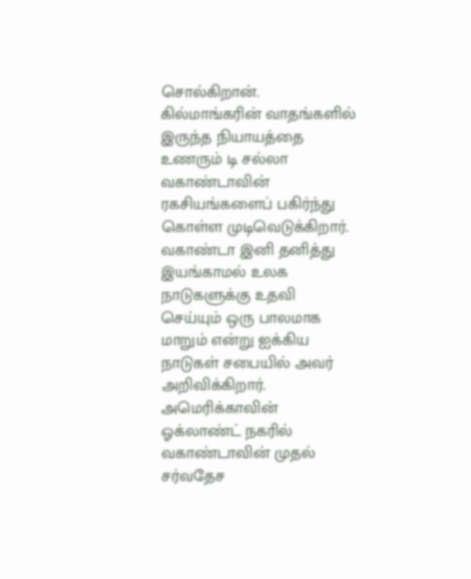சொல்கிறான். கில்மாங்கரின் வாதங்களில் இருந்த நியாயத்தை உணரும் டி சல்லா வகாண்டாவின் ரகசியங்களைப் பகிர்ந்து கொள்ள முடிவெடுக்கிறார். வகாண்டா இனி தனித்து இயங்காமல் உலக நாடுகளுக்கு உதவி செய்யும் ஒரு பாலமாக மாறும் என்று ஐக்கிய நாடுகள் சபையில் அவர் அறிவிக்கிறார்.
அமெரிக்காவின் ஓக்லாண்ட் நகரில் வகாண்டாவின் முதல் சர்வதேச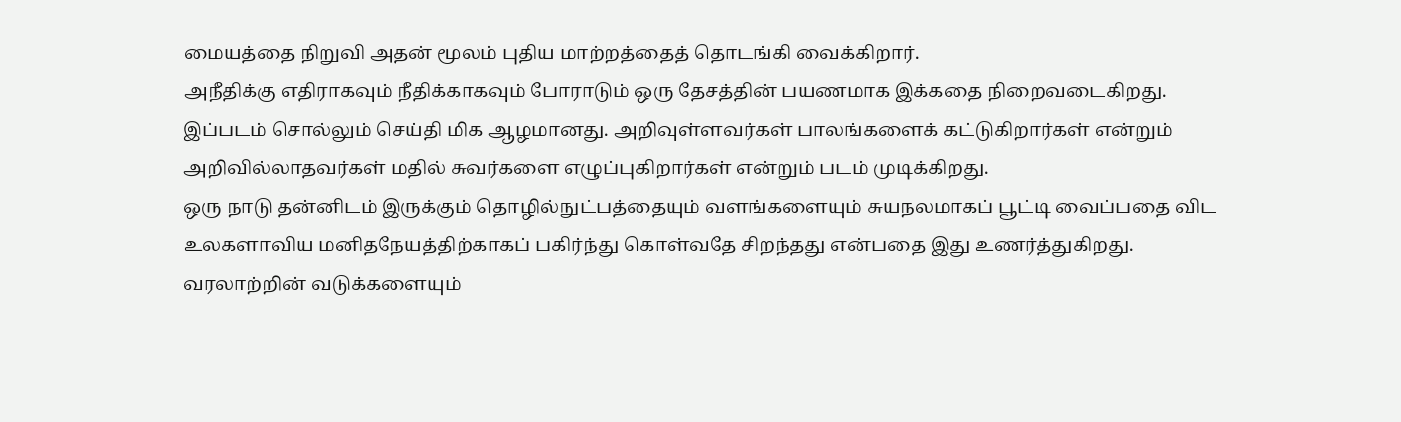மையத்தை நிறுவி அதன் மூலம் புதிய மாற்றத்தைத் தொடங்கி வைக்கிறார்.
அநீதிக்கு எதிராகவும் நீதிக்காகவும் போராடும் ஒரு தேசத்தின் பயணமாக இக்கதை நிறைவடைகிறது.
இப்படம் சொல்லும் செய்தி மிக ஆழமானது. அறிவுள்ளவர்கள் பாலங்களைக் கட்டுகிறார்கள் என்றும் அறிவில்லாதவர்கள் மதில் சுவர்களை எழுப்புகிறார்கள் என்றும் படம் முடிக்கிறது.
ஒரு நாடு தன்னிடம் இருக்கும் தொழில்நுட்பத்தையும் வளங்களையும் சுயநலமாகப் பூட்டி வைப்பதை விட உலகளாவிய மனிதநேயத்திற்காகப் பகிர்ந்து கொள்வதே சிறந்தது என்பதை இது உணர்த்துகிறது.
வரலாற்றின் வடுக்களையும்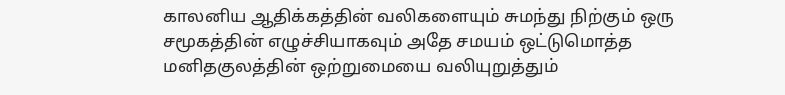காலனிய ஆதிக்கத்தின் வலிகளையும் சுமந்து நிற்கும் ஒரு சமூகத்தின் எழுச்சியாகவும் அதே சமயம் ஒட்டுமொத்த மனிதகுலத்தின் ஒற்றுமையை வலியுறுத்தும்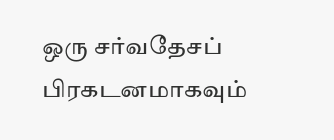ஒரு சர்வதேசப் பிரகடனமாகவும்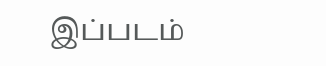இப்படம்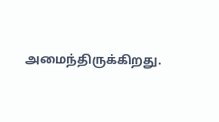அமைந்திருக்கிறது.